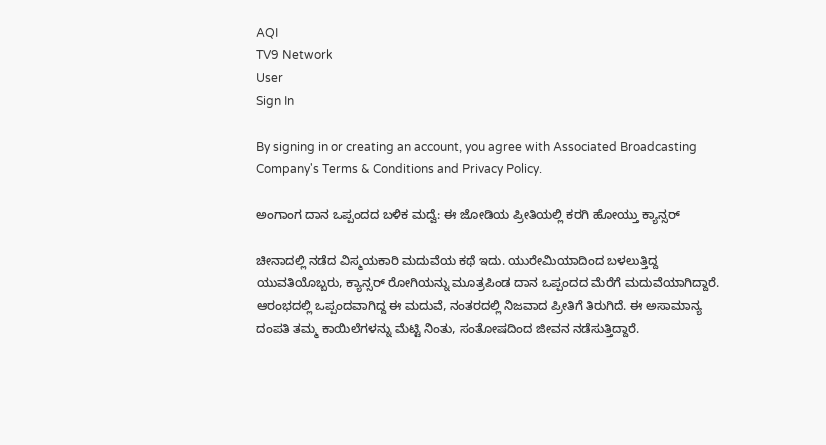AQI
TV9 Network
User
Sign In

By signing in or creating an account, you agree with Associated Broadcasting Company's Terms & Conditions and Privacy Policy.

ಅಂಗಾಂಗ ದಾನ ಒಪ್ಪಂದದ ಬಳಿಕ ಮದ್ವೆ: ಈ ಜೋಡಿಯ ಪ್ರೀತಿಯಲ್ಲಿ ಕರಗಿ ಹೋಯ್ತು ಕ್ಯಾನ್ಸರ್

ಚೀನಾದಲ್ಲಿ ನಡೆದ ವಿಸ್ಮಯಕಾರಿ ಮದುವೆಯ ಕಥೆ ಇದು. ಯುರೇಮಿಯಾದಿಂದ ಬಳಲುತ್ತಿದ್ದ ಯುವತಿಯೊಬ್ಬರು, ಕ್ಯಾನ್ಸರ್ ರೋಗಿಯನ್ನು ಮೂತ್ರಪಿಂಡ ದಾನ ಒಪ್ಪಂದದ ಮೆರೆಗೆ ಮದುವೆಯಾಗಿದ್ದಾರೆ. ಆರಂಭದಲ್ಲಿ ಒಪ್ಪಂದವಾಗಿದ್ದ ಈ ಮದುವೆ, ನಂತರದಲ್ಲಿ ನಿಜವಾದ ಪ್ರೀತಿಗೆ ತಿರುಗಿದೆ. ಈ ಅಸಾಮಾನ್ಯ ದಂಪತಿ ತಮ್ಮ ಕಾಯಿಲೆಗಳನ್ನು ಮೆಟ್ಟಿ ನಿಂತು, ಸಂತೋಷದಿಂದ ಜೀವನ ನಡೆಸುತ್ತಿದ್ದಾರೆ.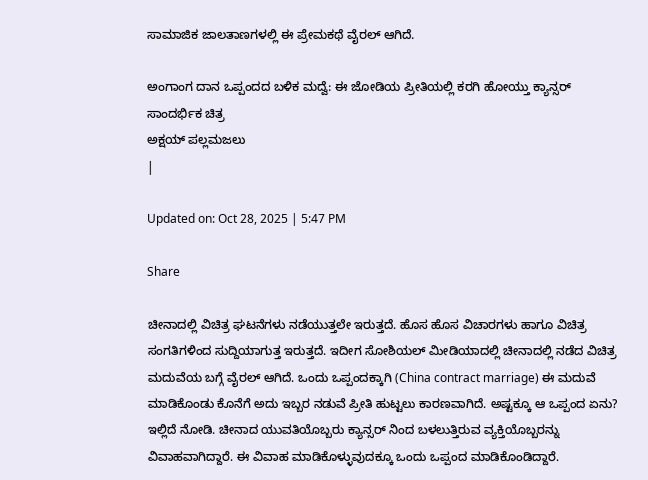ಸಾಮಾಜಿಕ ಜಾಲತಾಣಗಳಲ್ಲಿ ಈ ಪ್ರೇಮಕಥೆ ವೈರಲ್ ಆಗಿದೆ.

ಅಂಗಾಂಗ ದಾನ ಒಪ್ಪಂದದ ಬಳಿಕ ಮದ್ವೆ: ಈ ಜೋಡಿಯ ಪ್ರೀತಿಯಲ್ಲಿ ಕರಗಿ ಹೋಯ್ತು ಕ್ಯಾನ್ಸರ್
ಸಾಂದರ್ಭಿಕ ಚಿತ್ರ
ಅಕ್ಷಯ್ ಪಲ್ಲಮಜಲು
|

Updated on: Oct 28, 2025 | 5:47 PM

Share

ಚೀನಾದಲ್ಲಿ ವಿಚಿತ್ರ ಘಟನೆಗಳು ನಡೆಯುತ್ತಲೇ ಇರುತ್ತದೆ. ಹೊಸ ಹೊಸ ವಿಚಾರಗಳು ಹಾಗೂ ವಿಚಿತ್ರ ಸಂಗತಿಗಳಿಂದ ಸುದ್ದಿಯಾಗುತ್ತ ಇರುತ್ತದೆ. ಇದೀಗ ಸೋಶಿಯಲ್ ಮೀಡಿಯಾದಲ್ಲಿ ಚೀನಾದಲ್ಲಿ ನಡೆದ ವಿಚಿತ್ರ ಮದುವೆಯ ಬಗ್ಗೆ ವೈರಲ್ ಆಗಿದೆ. ಒಂದು ಒಪ್ಪಂದಕ್ಕಾಗಿ (China contract marriage) ಈ ಮದುವೆ ಮಾಡಿಕೊಂಡು ಕೊನೆಗೆ ಅದು ಇಬ್ಬರ ನಡುವೆ ಪ್ರೀತಿ ಹುಟ್ಟಲು ಕಾರಣವಾಗಿದೆ. ಅಷ್ಟಕ್ಕೂ ಆ ಒಪ್ಪಂದ ಏನು? ಇಲ್ಲಿದೆ ನೋಡಿ. ಚೀನಾದ ಯುವತಿಯೊಬ್ಬರು ಕ್ಯಾನ್ಸರ್ ನಿಂದ ಬಳಲುತ್ತಿರುವ ವ್ಯಕ್ತಿಯೊಬ್ಬರನ್ನು ವಿವಾಹವಾಗಿದ್ದಾರೆ. ಈ ವಿವಾಹ ಮಾಡಿಕೊಳ್ಳುವುದಕ್ಕೂ ಒಂದು ಒಪ್ಪಂದ ಮಾಡಿಕೊಂಡಿದ್ದಾರೆ.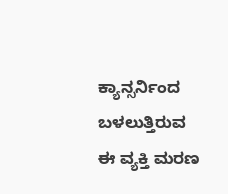ಕ್ಯಾನ್ಸರ್ನಿಂದ ಬಳಲುತ್ತಿರುವ ಈ ವ್ಯಕ್ತಿ ಮರಣ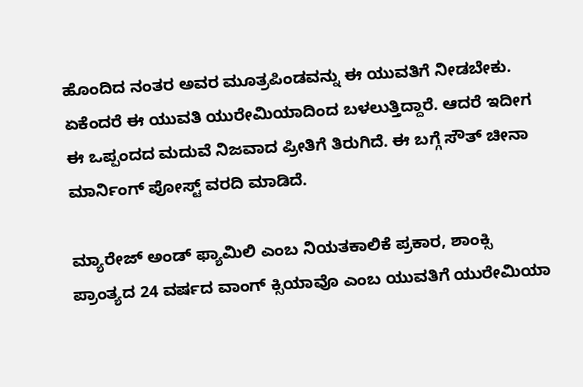ಹೊಂದಿದ ನಂತರ ಅವರ ಮೂತ್ರಪಿಂಡವನ್ನು ಈ ಯುವತಿಗೆ ನೀಡಬೇಕು. ಏಕೆಂದರೆ ಈ ಯುವತಿ ಯುರೇಮಿಯಾದಿಂದ ಬಳಲುತ್ತಿದ್ದಾರೆ. ಆದರೆ ಇದೀಗ ಈ ಒಪ್ಪಂದದ ಮದುವೆ ನಿಜವಾದ ಪ್ರೀತಿಗೆ ತಿರುಗಿದೆ. ಈ ಬಗ್ಗೆ ಸೌತ್ ಚೀನಾ ಮಾರ್ನಿಂಗ್ ಪೋಸ್ಟ್ ವರದಿ ಮಾಡಿದೆ.

ಮ್ಯಾರೇಜ್ ಅಂಡ್ ಫ್ಯಾಮಿಲಿ ಎಂಬ ನಿಯತಕಾಲಿಕೆ ಪ್ರಕಾರ, ಶಾಂಕ್ಸಿ ಪ್ರಾಂತ್ಯದ 24 ವರ್ಷದ ವಾಂಗ್ ಕ್ಸಿಯಾವೊ ಎಂಬ ಯುವತಿಗೆ ಯುರೇಮಿಯಾ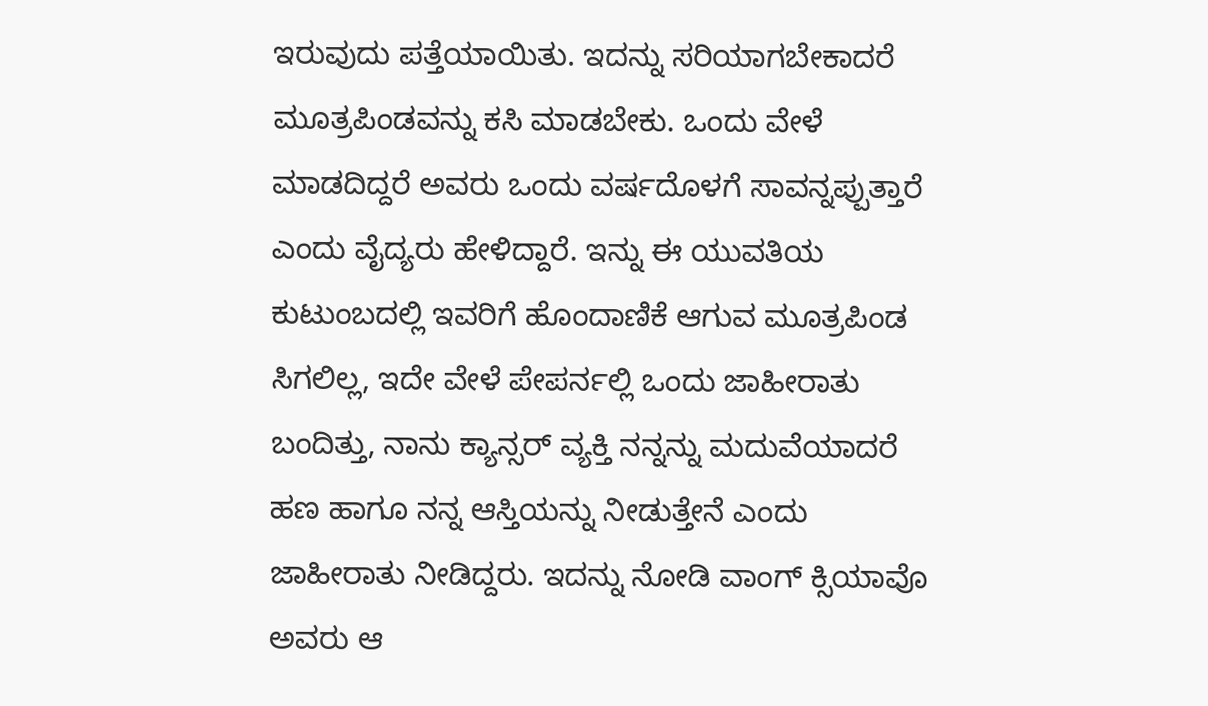ಇರುವುದು ಪತ್ತೆಯಾಯಿತು. ಇದನ್ನು ಸರಿಯಾಗಬೇಕಾದರೆ ಮೂತ್ರಪಿಂಡವನ್ನು ಕಸಿ ಮಾಡಬೇಕು. ಒಂದು ವೇಳೆ ಮಾಡದಿದ್ದರೆ ಅವರು ಒಂದು ವರ್ಷದೊಳಗೆ ಸಾವನ್ನಪ್ಪುತ್ತಾರೆ ಎಂದು ವೈದ್ಯರು ಹೇಳಿದ್ದಾರೆ. ಇನ್ನು ಈ ಯುವತಿಯ ಕುಟುಂಬದಲ್ಲಿ ಇವರಿಗೆ ಹೊಂದಾಣಿಕೆ ಆಗುವ ಮೂತ್ರಪಿಂಡ ಸಿಗಲಿಲ್ಲ, ಇದೇ ವೇಳೆ ಪೇಪರ್ನಲ್ಲಿ ಒಂದು ಜಾಹೀರಾತು ಬಂದಿತ್ತು, ನಾನು ಕ್ಯಾನ್ಸರ್ ವ್ಯಕ್ತಿ ನನ್ನನ್ನು ಮದುವೆಯಾದರೆ ಹಣ ಹಾಗೂ ನನ್ನ ಆಸ್ತಿಯನ್ನು ನೀಡುತ್ತೇನೆ ಎಂದು ಜಾಹೀರಾತು ನೀಡಿದ್ದರು. ಇದನ್ನು ನೋಡಿ ವಾಂಗ್ ಕ್ಸಿಯಾವೊ ಅವರು ಆ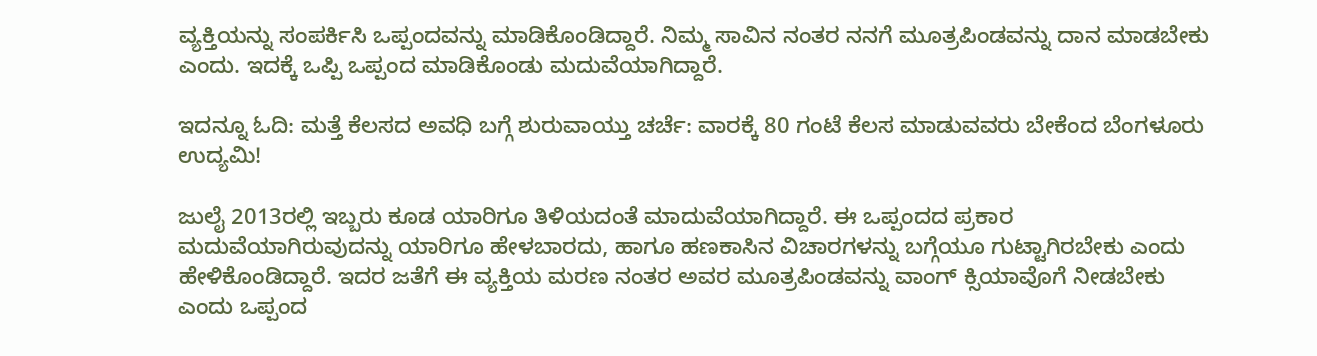ವ್ಯಕ್ತಿಯನ್ನು ಸಂಪರ್ಕಿಸಿ ಒಪ್ಪಂದವನ್ನು ಮಾಡಿಕೊಂಡಿದ್ದಾರೆ. ನಿಮ್ಮ ಸಾವಿನ ನಂತರ ನನಗೆ ಮೂತ್ರಪಿಂಡವನ್ನು ದಾನ ಮಾಡಬೇಕು ಎಂದು. ಇದಕ್ಕೆ ಒಪ್ಪಿ ಒಪ್ಪಂದ ಮಾಡಿಕೊಂಡು ಮದುವೆಯಾಗಿದ್ದಾರೆ.

ಇದನ್ನೂ ಓದಿ: ಮತ್ತೆ ಕೆಲಸದ ಅವಧಿ ಬಗ್ಗೆ ಶುರುವಾಯ್ತು ಚರ್ಚೆ: ವಾರಕ್ಕೆ 80 ಗಂಟೆ ಕೆಲಸ ಮಾಡುವವರು ಬೇಕೆಂದ ಬೆಂಗಳೂರು ಉದ್ಯಮಿ!

ಜುಲೈ 2013ರಲ್ಲಿ ಇಬ್ಬರು ಕೂಡ ಯಾರಿಗೂ ತಿಳಿಯದಂತೆ ಮಾದುವೆಯಾಗಿದ್ದಾರೆ. ಈ ಒಪ್ಪಂದದ ಪ್ರಕಾರ ಮದುವೆಯಾಗಿರುವುದನ್ನು ಯಾರಿಗೂ ಹೇಳಬಾರದು, ಹಾಗೂ ಹಣಕಾಸಿನ ವಿಚಾರಗಳನ್ನು ಬಗ್ಗೆಯೂ ಗುಟ್ಟಾಗಿರಬೇಕು ಎಂದು ಹೇಳಿಕೊಂಡಿದ್ದಾರೆ. ಇದರ ಜತೆಗೆ ಈ ವ್ಯಕ್ತಿಯ ಮರಣ ನಂತರ ಅವರ ಮೂತ್ರಪಿಂಡವನ್ನು ವಾಂಗ್ ಕ್ಸಿಯಾವೊಗೆ ನೀಡಬೇಕು ಎಂದು ಒಪ್ಪಂದ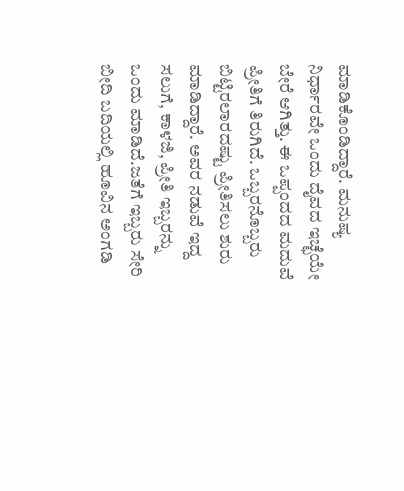ಮಾಡಿಕೊಂಡಿದ್ದಾರೆ. ಮನುಷ್ಯ ನಿರ್ಧಾರವೇ ಒಂದು ದೈವದ ಇಚ್ಛೆಯೇ ಬೇರೆ ಆಗಿತ್ತು. ಈ ಒಪ್ಪಂದದ ಮದುವೆ ಪ್ರೀತಿಗೆ ತಿರುಗಿದೆ. ಒಬ್ಬರನೊಬ್ಬರು ಬಿಟ್ಟಿರಲಾರದಷ್ಟು ಪ್ರೀತಿಸಲು ಶುರು ಮಾಡಿದ್ದಾರೆ. ಅವರ ನಡುವೆ ಇದ್ದ ಸಲುಗೆ, ಕಾಳಜಿ, ಪ್ರೀತಿ ಇಬ್ಬರನ್ನು ಒಂದು ಮಾಡಿದೆ.ಜತೆಗೆ ಇಬ್ಬರು ಸೇರಿ ಬೀದಿ ಬದಿಯಲ್ಲಿ ಹೂವಿನ ಅಂಗಡಿ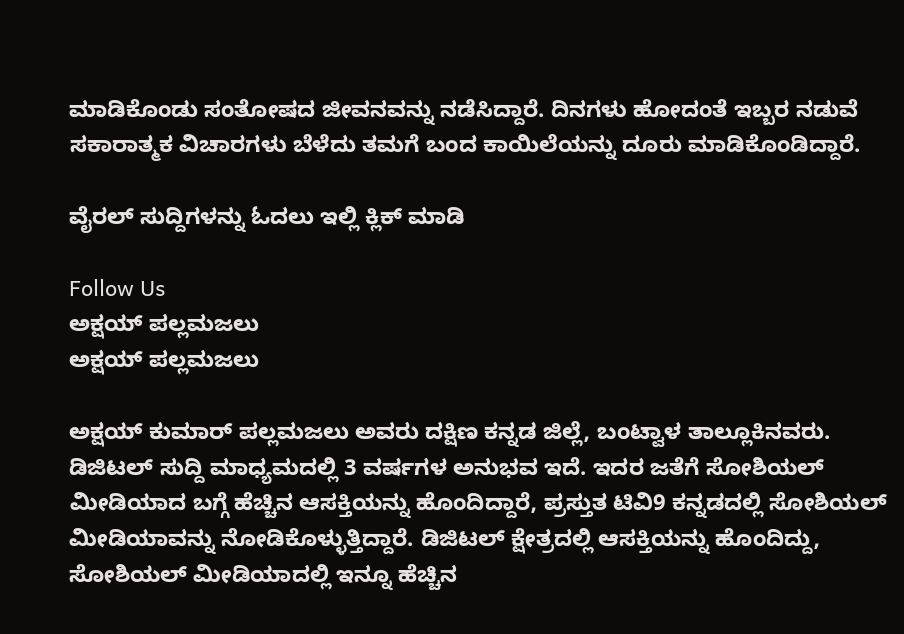ಮಾಡಿಕೊಂಡು ಸಂತೋಷದ ಜೀವನವನ್ನು ನಡೆಸಿದ್ದಾರೆ. ದಿನಗಳು ಹೋದಂತೆ ಇಬ್ಬರ ನಡುವೆ ಸಕಾರಾತ್ಮಕ ವಿಚಾರಗಳು ಬೆಳೆದು ತಮಗೆ ಬಂದ ಕಾಯಿಲೆಯನ್ನು ದೂರು ಮಾಡಿಕೊಂಡಿದ್ದಾರೆ.

ವೈರಲ್ ಸುದ್ದಿಗಳನ್ನು ಓದಲು ಇಲ್ಲಿ ಕ್ಲಿಕ್ ಮಾಡಿ

Follow Us
ಅಕ್ಷಯ್ ಪಲ್ಲಮಜಲು
ಅಕ್ಷಯ್ ಪಲ್ಲಮಜಲು

ಅಕ್ಷಯ್ ಕುಮಾರ್ ಪಲ್ಲಮಜಲು ಅವರು ದಕ್ಷಿಣ ಕನ್ನಡ ಜಿಲ್ಲೆ, ಬಂಟ್ವಾಳ ತಾಲ್ಲೂಕಿನವರು. ಡಿಜಿಟಲ್ ಸುದ್ದಿ ಮಾಧ್ಯಮದಲ್ಲಿ 3 ವರ್ಷಗಳ ಅನುಭವ ಇದೆ. ಇದರ ಜತೆಗೆ ಸೋಶಿಯಲ್ ಮೀಡಿಯಾದ ಬಗ್ಗೆ ಹೆಚ್ಚಿನ ಆಸಕ್ತಿಯನ್ನು ಹೊಂದಿದ್ದಾರೆ, ಪ್ರಸ್ತುತ ಟಿವಿ9 ಕನ್ನಡದಲ್ಲಿ ಸೋಶಿಯಲ್ ಮೀಡಿಯಾವನ್ನು ನೋಡಿಕೊಳ್ಳುತ್ತಿದ್ದಾರೆ. ಡಿಜಿಟಲ್ ಕ್ಷೇತ್ರದಲ್ಲಿ ಆಸಕ್ತಿಯನ್ನು ಹೊಂದಿದ್ದು, ಸೋಶಿಯಲ್ ಮೀಡಿಯಾದಲ್ಲಿ ಇನ್ನೂ ಹೆಚ್ಚಿನ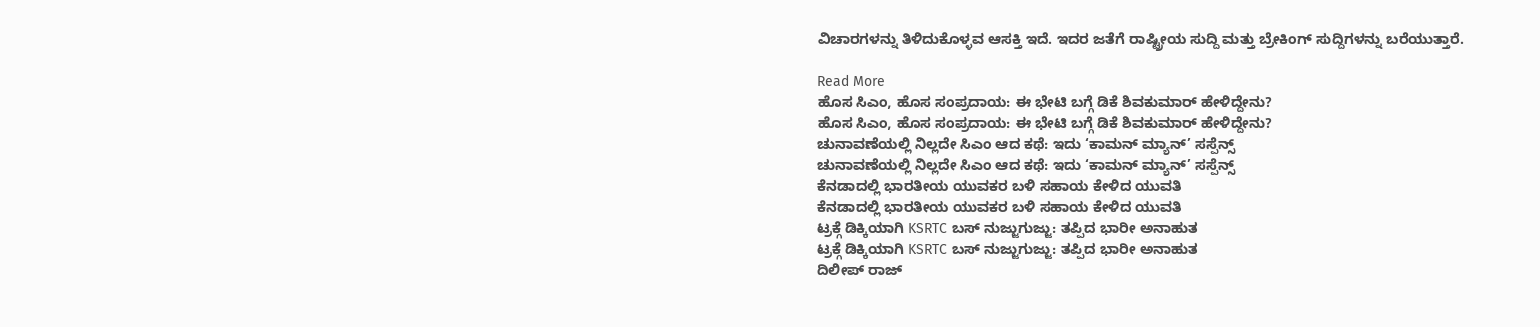ವಿಚಾರಗಳನ್ನು ತಿಳಿದುಕೊಳ್ಳವ ಆಸಕ್ತಿ ಇದೆ. ಇದರ ಜತೆಗೆ ರಾಷ್ಟ್ರೀಯ ಸುದ್ದಿ ಮತ್ತು ಬ್ರೇಕಿಂಗ್ ಸುದ್ದಿಗಳನ್ನು ಬರೆಯುತ್ತಾರೆ.

Read More
ಹೊಸ ಸಿಎಂ, ಹೊಸ ಸಂಪ್ರದಾಯ: ಈ ಭೇಟಿ ಬಗ್ಗೆ ಡಿಕೆ ಶಿವಕುಮಾರ್ ಹೇಳಿದ್ದೇನು?
ಹೊಸ ಸಿಎಂ, ಹೊಸ ಸಂಪ್ರದಾಯ: ಈ ಭೇಟಿ ಬಗ್ಗೆ ಡಿಕೆ ಶಿವಕುಮಾರ್ ಹೇಳಿದ್ದೇನು?
ಚುನಾವಣೆಯಲ್ಲಿ ನಿಲ್ಲದೇ ಸಿಎಂ ಆದ ಕಥೆ: ಇದು ‘ಕಾಮನ್ ಮ್ಯಾನ್’ ಸಸ್ಪೆನ್ಸ್
ಚುನಾವಣೆಯಲ್ಲಿ ನಿಲ್ಲದೇ ಸಿಎಂ ಆದ ಕಥೆ: ಇದು ‘ಕಾಮನ್ ಮ್ಯಾನ್’ ಸಸ್ಪೆನ್ಸ್
ಕೆನಡಾದಲ್ಲಿ ಭಾರತೀಯ ಯುವಕರ ಬಳಿ ಸಹಾಯ ಕೇಳಿದ ಯುವತಿ
ಕೆನಡಾದಲ್ಲಿ ಭಾರತೀಯ ಯುವಕರ ಬಳಿ ಸಹಾಯ ಕೇಳಿದ ಯುವತಿ
ಟ್ರಕ್ಗೆ ಡಿಕ್ಕಿಯಾಗಿ KSRTC ಬಸ್ ನುಜ್ಜುಗುಜ್ಜು: ತಪ್ಪಿದ ಭಾರೀ ಅನಾಹುತ
ಟ್ರಕ್ಗೆ ಡಿಕ್ಕಿಯಾಗಿ KSRTC ಬಸ್ ನುಜ್ಜುಗುಜ್ಜು: ತಪ್ಪಿದ ಭಾರೀ ಅನಾಹುತ
ದಿಲೀಪ್ ರಾಜ್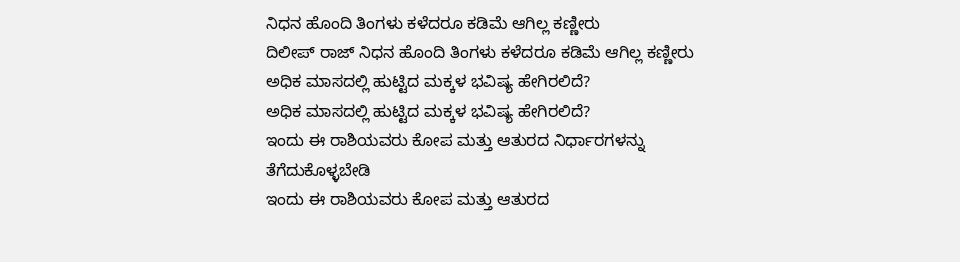ನಿಧನ ಹೊಂದಿ ತಿಂಗಳು ಕಳೆದರೂ ಕಡಿಮೆ ಆಗಿಲ್ಲ ಕಣ್ಣೀರು
ದಿಲೀಪ್ ರಾಜ್ ನಿಧನ ಹೊಂದಿ ತಿಂಗಳು ಕಳೆದರೂ ಕಡಿಮೆ ಆಗಿಲ್ಲ ಕಣ್ಣೀರು
ಅಧಿಕ ಮಾಸದಲ್ಲಿ ಹುಟ್ಟಿದ ಮಕ್ಕಳ ಭವಿಷ್ಯ ಹೇಗಿರಲಿದೆ?
ಅಧಿಕ ಮಾಸದಲ್ಲಿ ಹುಟ್ಟಿದ ಮಕ್ಕಳ ಭವಿಷ್ಯ ಹೇಗಿರಲಿದೆ?
ಇಂದು ಈ ರಾಶಿಯವರು ಕೋಪ ಮತ್ತು ಆತುರದ ನಿರ್ಧಾರಗಳನ್ನು ತೆಗೆದುಕೊಳ್ಳಬೇಡಿ
ಇಂದು ಈ ರಾಶಿಯವರು ಕೋಪ ಮತ್ತು ಆತುರದ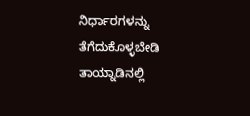ನಿರ್ಧಾರಗಳನ್ನು ತೆಗೆದುಕೊಳ್ಳಬೇಡಿ
ತಾಯ್ನಾಡಿನಲ್ಲಿ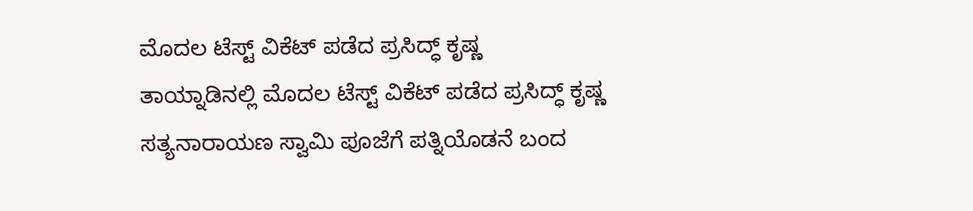ಮೊದಲ ಟೆಸ್ಟ್ ವಿಕೆಟ್ ಪಡೆದ ಪ್ರಸಿದ್ಧ್ ಕೃಷ್ಣ
ತಾಯ್ನಾಡಿನಲ್ಲಿ ಮೊದಲ ಟೆಸ್ಟ್ ವಿಕೆಟ್ ಪಡೆದ ಪ್ರಸಿದ್ಧ್ ಕೃಷ್ಣ
ಸತ್ಯನಾರಾಯಣ ಸ್ವಾಮಿ ಪೂಜೆಗೆ ಪತ್ನಿಯೊಡನೆ ಬಂದ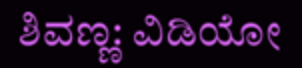ಶಿವಣ್ಣ: ವಿಡಿಯೋ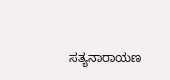ಸತ್ಯನಾರಾಯಣ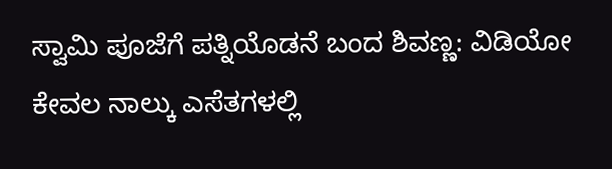ಸ್ವಾಮಿ ಪೂಜೆಗೆ ಪತ್ನಿಯೊಡನೆ ಬಂದ ಶಿವಣ್ಣ: ವಿಡಿಯೋ
ಕೇವಲ ನಾಲ್ಕು ಎಸೆತಗಳಲ್ಲಿ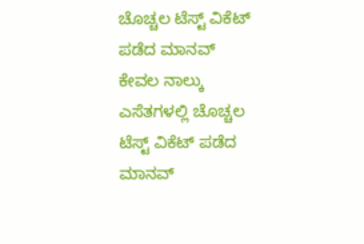ಚೊಚ್ಚಲ ಟೆಸ್ಟ್ ವಿಕೆಟ್ ಪಡೆದ ಮಾನವ್
ಕೇವಲ ನಾಲ್ಕು ಎಸೆತಗಳಲ್ಲಿ ಚೊಚ್ಚಲ ಟೆಸ್ಟ್ ವಿಕೆಟ್ ಪಡೆದ ಮಾನವ್